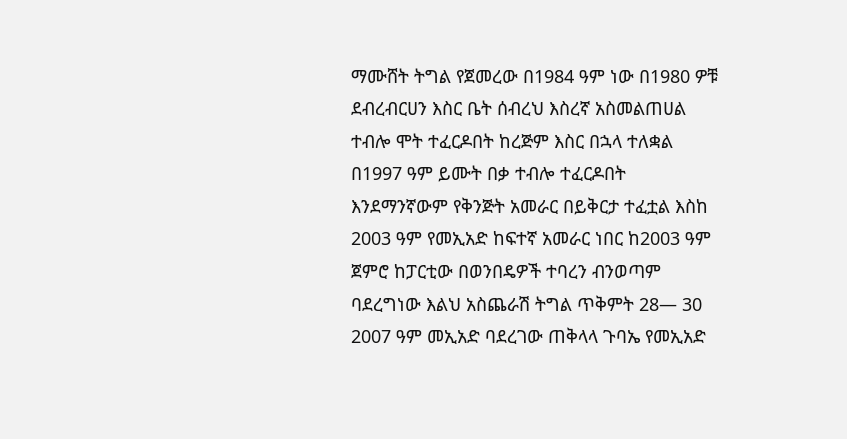ማሙሸት ትግል የጀመረው በ1984 ዓም ነው በ1980 ዎቹ ደብረብርሀን እስር ቤት ሰብረህ እስረኛ አስመልጠሀል ተብሎ ሞት ተፈርዶበት ከረጅም እስር በኋላ ተለቋል በ1997 ዓም ይሙት በቃ ተብሎ ተፈርዶበት እንደማንኛውም የቅንጅት አመራር በይቅርታ ተፈቷል እስከ 2003 ዓም የመኢአድ ከፍተኛ አመራር ነበር ከ2003 ዓም ጀምሮ ከፓርቲው በወንበዴዎች ተባረን ብንወጣም ባደረግነው እልህ አስጨራሽ ትግል ጥቅምት 28— 30 2007 ዓም መኢአድ ባደረገው ጠቅላላ ጉባኤ የመኢአድ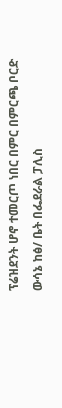ፕሬዝደንት ሆኖ ተመርጦ ነበር በምር በምርጫ ቦርድ ውሳኔ ከፅ/ ቤት በፌደራል ፓሊስ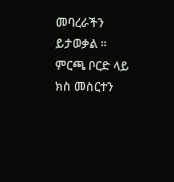መባረራችን ይታወቃል ።
ምርጫ ቦርድ ላይ ክስ መስርተን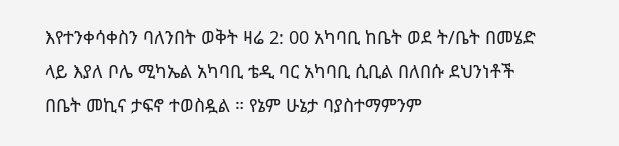እየተንቀሳቀስን ባለንበት ወቅት ዛሬ 2: 00 አካባቢ ከቤት ወደ ት/ቤት በመሄድ ላይ እያለ ቦሌ ሚካኤል አካባቢ ቴዲ ባር አካባቢ ሲቢል በለበሱ ደህንነቶች በቤት መኪና ታፍኖ ተወስዷል ። የኔም ሁኔታ ባያስተማምንም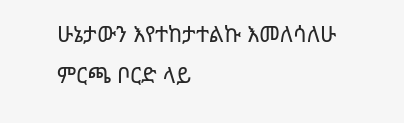ሁኔታውን እየተከታተልኩ እመለሳለሁ
ምርጫ ቦርድ ላይ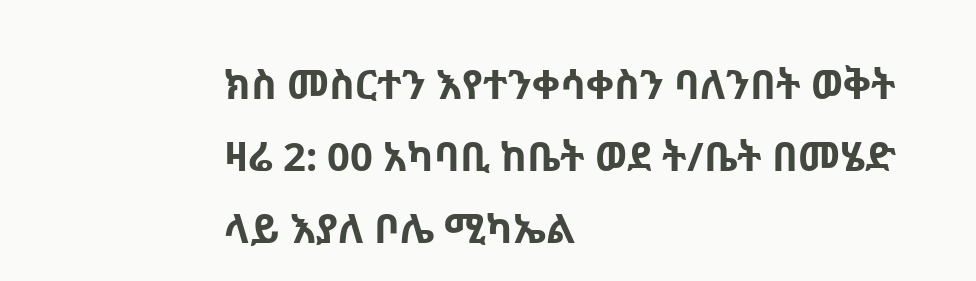ክስ መስርተን እየተንቀሳቀስን ባለንበት ወቅት ዛሬ 2: 00 አካባቢ ከቤት ወደ ት/ቤት በመሄድ ላይ እያለ ቦሌ ሚካኤል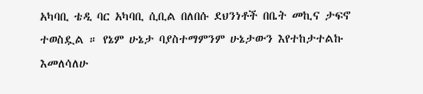አካባቢ ቴዲ ባር አካባቢ ሲቢል በለበሱ ደህንነቶች በቤት መኪና ታፍኖ ተወስዷል ። የኔም ሁኔታ ባያስተማምንም ሁኔታውን እየተከታተልኩ እመለሳለሁ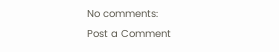No comments:
Post a Comment